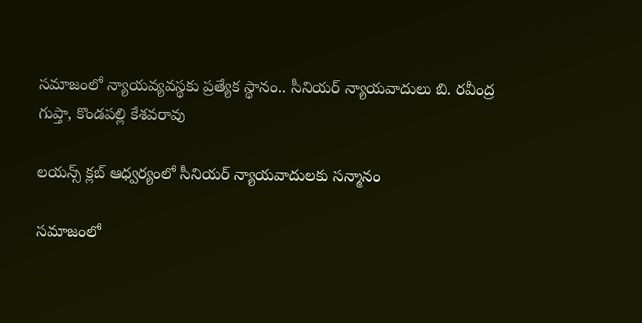సమాజంలో న్యాయవ్యవస్థకు ప్రత్యేక స్థానం.. సీనియర్ న్యాయవాదులు బి. రవీంద్ర గుప్తా, కొండపల్లి కేశవరావు

లయన్స్ క్లబ్ ఆధ్వర్యంలో సీనియర్ న్యాయవాదులకు సన్మానం

సమాజంలో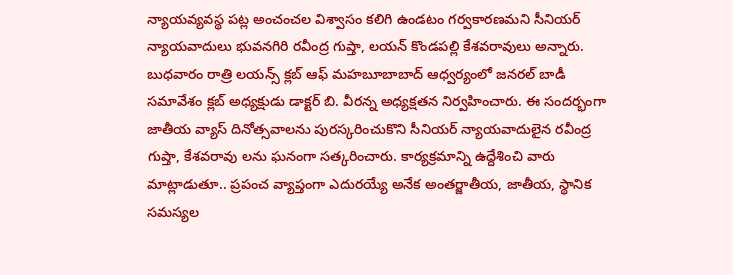న్యాయవ్యవస్థ పట్ల అంచంచల విశ్వాసం కలిగి ఉండటం గర్వకారణమని సీనియర్ న్యాయవాదులు భువనగిరి రవీంద్ర గుప్తా, లయన్ కొండపల్లి కేశవరావులు అన్నారు. బుధవారం రాత్రి లయన్స్ క్లబ్ ఆఫ్ మహబూబాబాద్ ఆధ్వర్యంలో జనరల్ బాడీ సమావేశం క్లబ్ అధ్యక్షుడు డాక్టర్ బి. వీరన్న అధ్యక్షతన నిర్వహించారు. ఈ సందర్భంగా జాతీయ వ్యాస్ దినోత్సవాలను పురస్కరించుకొని సీనియర్ న్యాయవాదులైన రవీంద్ర గుప్తా, కేశవరావు లను ఘనంగా సత్కరించారు. కార్యక్రమాన్ని ఉద్దేశించి వారు మాట్లాడుతూ.. ప్రపంచ వ్యాప్తంగా ఎదురయ్యే అనేక అంతర్జాతీయ, జాతీయ, స్థానిక సమస్యల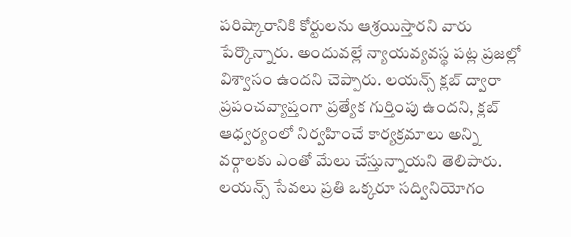పరిష్కారానికి కోర్టులను ఆశ్రయిస్తారని వారు పేర్కొన్నారు. అందువల్లే న్యాయవ్యవస్థ పట్ల ప్రజల్లో విశ్వాసం ఉందని చెప్పారు. లయన్స్ క్లబ్ ద్వారా ప్రపంచవ్యాప్తంగా ప్రత్యేక గుర్తింపు ఉందని, క్లబ్ ఆధ్వర్యంలో నిర్వహించే కార్యక్రమాలు అన్ని వర్గాలకు ఎంతో మేలు చేస్తున్నాయని తెలిపారు. లయన్స్ సేవలు ప్రతి ఒక్కరూ సద్వినియోగం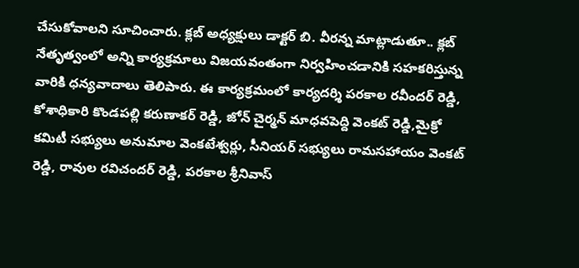చేసుకోవాలని సూచించారు. క్లబ్ అధ్యక్షులు డాక్టర్ బి. వీరన్న మాట్లాడుతూ.. క్లబ్ నేతృత్వంలో అన్ని కార్యక్రమాలు విజయవంతంగా నిర్వహించడానికి సహకరిస్తున్న వారికి ధన్యవాదాలు తెలిపారు. ఈ కార్యక్రమంలో కార్యదర్శి పరకాల రవీందర్ రెడ్డి, కోశాధికారి కొండపల్లి కరుణాకర్ రెడ్డి, జోన్ చైర్మన్ మాధవపెద్ది వెంకట్ రెడ్డి,మైక్రో కమిటీ సభ్యులు అనుమాల వెంకటేశ్వర్లు, సీనియర్ సభ్యులు రామసహాయం వెంకట్ రెడ్డి, రావుల రవిచందర్ రెడ్డి, పరకాల శ్రీనివాస్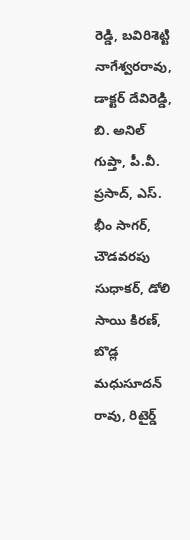రెడ్డి, బవిరిశెట్టి నాగేశ్వరరావు, డాక్టర్ దేవిరెడ్డి, బి. అనిల్ గుప్తా, పీ.వీ. ప్రసాద్, ఎస్. భీం సాగర్, చౌడవరపు సుధాకర్, డోలి సాయి కిరణ్, బొడ్ల మధుసూదన్ రావు, రిటైర్డ్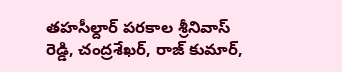తహసీల్దార్ పరకాల శ్రీనివాస్ రెడ్డి, చంద్రశేఖర్, రాజ్ కుమార్,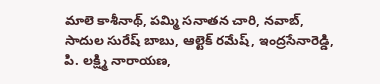మాలె కాశీనాథ్, పమ్మి సనాతన చారి, నవాబ్, సాదుల సురేష్ బాబు, ఆల్టెక్ రమేష్, ఇంద్రసేనారెడ్డి, పి. లక్ష్మి నారాయణ,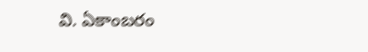వి. ఏకాంబరం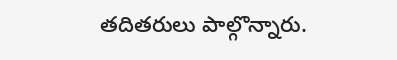తదితరులు పాల్గొన్నారు.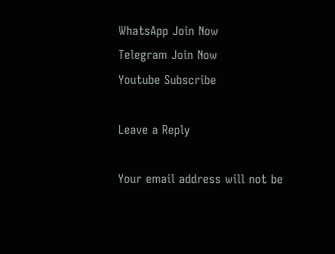WhatsApp Join Now
Telegram Join Now
Youtube Subscribe

Leave a Reply

Your email address will not be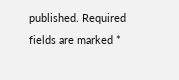published. Required fields are marked *